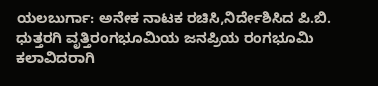ಯಲಬುರ್ಗಾ: ಅನೇಕ ನಾಟಕ ರಚಿಸಿ,ನಿರ್ದೇಶಿಸಿದ ಪಿ.ಬಿ. ಧುತ್ತರಗಿ ವೃತ್ತಿರಂಗಭೂಮಿಯ ಜನಪ್ರಿಯ ರಂಗಭೂಮಿ ಕಲಾವಿದರಾಗಿ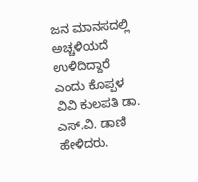ಜನ ಮಾನಸದಲ್ಲಿ ಅಚ್ಚಳಿಯದೆ ಉಳಿದಿದ್ದಾರೆ ಎಂದು ಕೊಪ್ಪಳ ವಿವಿ ಕುಲಪತಿ ಡಾ. ಎಸ್.ವಿ. ಡಾಣಿ ಹೇಳಿದರು.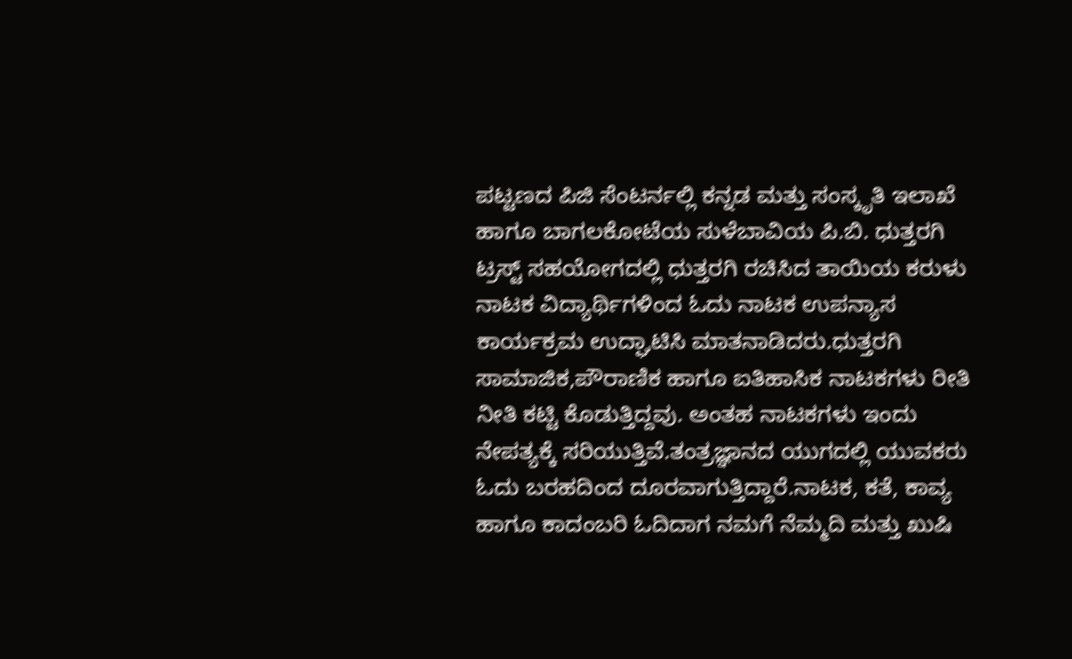ಪಟ್ಟಣದ ಪಿಜಿ ಸೆಂಟರ್ನಲ್ಲಿ ಕನ್ನಡ ಮತ್ತು ಸಂಸ್ಕೃತಿ ಇಲಾಖೆ ಹಾಗೂ ಬಾಗಲಕೋಟೆಯ ಸುಳೆಬಾವಿಯ ಪಿ.ಬಿ. ಧುತ್ತರಗಿ ಟ್ರಸ್ಟ್ ಸಹಯೋಗದಲ್ಲಿ ಧುತ್ತರಗಿ ರಚಿಸಿದ ತಾಯಿಯ ಕರುಳು ನಾಟಕ ವಿದ್ಯಾರ್ಥಿಗಳಿಂದ ಓದು ನಾಟಕ ಉಪನ್ಯಾಸ ಕಾರ್ಯಕ್ರಮ ಉದ್ಘಾಟಿಸಿ ಮಾತನಾಡಿದರು.ಧುತ್ತರಗಿ ಸಾಮಾಜಿಕ,ಪೌರಾಣಿಕ ಹಾಗೂ ಐತಿಹಾಸಿಕ ನಾಟಕಗಳು ರೀತಿ ನೀತಿ ಕಟ್ಟಿ ಕೊಡುತ್ತಿದ್ದವು. ಅಂತಹ ನಾಟಕಗಳು ಇಂದು ನೇಪತ್ಯಕ್ಕೆ ಸರಿಯುತ್ತಿವೆ.ತಂತ್ರಜ್ಞಾನದ ಯುಗದಲ್ಲಿ ಯುವಕರು ಓದು ಬರಹದಿಂದ ದೂರವಾಗುತ್ತಿದ್ದಾರೆ.ನಾಟಕ, ಕತೆ, ಕಾವ್ಯ ಹಾಗೂ ಕಾದಂಬರಿ ಓದಿದಾಗ ನಮಗೆ ನೆಮ್ಮದಿ ಮತ್ತು ಖುಷಿ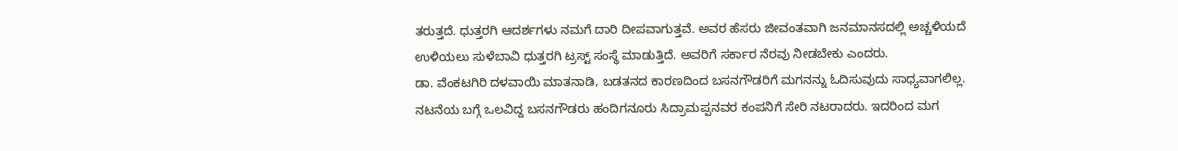ತರುತ್ತದೆ. ಧುತ್ತರಗಿ ಆದರ್ಶಗಳು ನಮಗೆ ದಾರಿ ದೀಪವಾಗುತ್ತವೆ. ಅವರ ಹೆಸರು ಜೀವಂತವಾಗಿ ಜನಮಾನಸದಲ್ಲಿ ಅಚ್ಚಳಿಯದೆ ಉಳಿಯಲು ಸುಳೆಬಾವಿ ಧುತ್ತರಗಿ ಟ್ರಸ್ಟ್ ಸಂಸ್ಥೆ ಮಾಡುತ್ತಿದೆ. ಅವರಿಗೆ ಸರ್ಕಾರ ನೆರವು ನೀಡಬೇಕು ಎಂದರು.
ಡಾ. ವೆಂಕಟಗಿರಿ ದಳವಾಯಿ ಮಾತನಾಡಿ, ಬಡತನದ ಕಾರಣದಿಂದ ಬಸನಗೌಡರಿಗೆ ಮಗನನ್ನು ಓದಿಸುವುದು ಸಾಧ್ಯವಾಗಲಿಲ್ಲ. ನಟನೆಯ ಬಗ್ಗೆ ಒಲವಿದ್ದ ಬಸನಗೌಡರು ಹಂದಿಗನೂರು ಸಿದ್ರಾಮಪ್ಪನವರ ಕಂಪನಿಗೆ ಸೇರಿ ನಟರಾದರು. ಇದರಿಂದ ಮಗ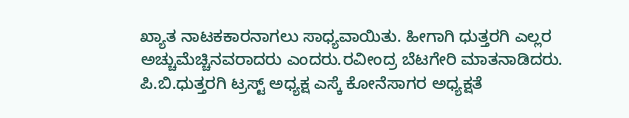ಖ್ಯಾತ ನಾಟಕಕಾರನಾಗಲು ಸಾಧ್ಯವಾಯಿತು. ಹೀಗಾಗಿ ಧುತ್ತರಗಿ ಎಲ್ಲರ ಅಚ್ಚುಮೆಚ್ಚಿನವರಾದರು ಎಂದರು.ರವೀಂದ್ರ ಬೆಟಗೇರಿ ಮಾತನಾಡಿದರು. ಪಿ.ಬಿ.ಧುತ್ತರಗಿ ಟ್ರಸ್ಟ್ ಅಧ್ಯಕ್ಷ ಎಸ್ಕೆ ಕೋನೆಸಾಗರ ಅಧ್ಯಕ್ಷತೆ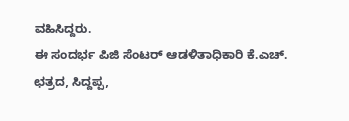ವಹಿಸಿದ್ದರು.
ಈ ಸಂದರ್ಭ ಪಿಜಿ ಸೆಂಟರ್ ಆಡಳಿತಾಧಿಕಾರಿ ಕೆ.ಎಚ್. ಛತ್ರದ, ಸಿದ್ದಪ್ಪ,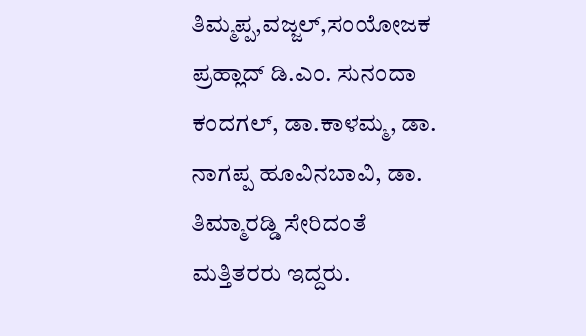ತಿಮ್ಮಪ್ಪ,ವಜ್ಜಲ್,ಸಂಯೋಜಕ ಪ್ರಹ್ಲಾದ್ ಡಿ.ಎಂ. ಸುನಂದಾ ಕಂದಗಲ್, ಡಾ.ಕಾಳಮ್ಮ, ಡಾ. ನಾಗಪ್ಪ ಹೂವಿನಬಾವಿ, ಡಾ. ತಿಮ್ಮಾರಡ್ಡಿ ಸೇರಿದಂತೆ ಮತ್ತಿತರರು ಇದ್ದರು.